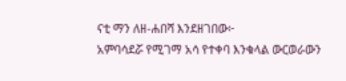ናቲ ማን ለዘ-ሐበሻ እንደዘገበው፦
አምባሳደሯ የሚገማ አሳ የተቀባ እንቁላል ውርወራውን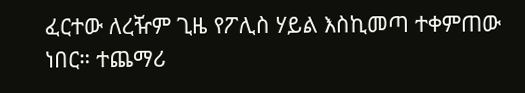ፈርተው ለረዥም ጊዜ የፖሊስ ሃይል እስኪመጣ ተቀምጠው ነበር። ተጨማሪ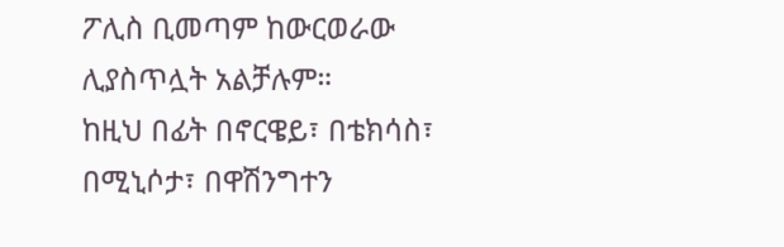ፖሊስ ቢመጣም ከውርወራው ሊያስጥሏት አልቻሉም።
ከዚህ በፊት በኖርዌይ፣ በቴክሳስ፣ በሚኒሶታ፣ በዋሽንግተን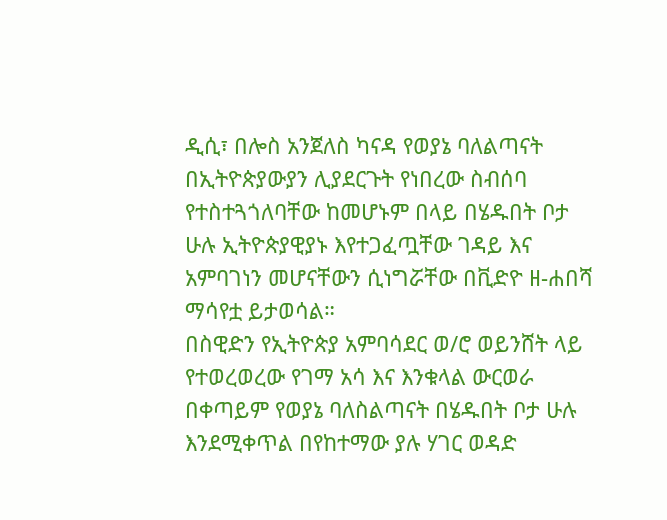ዲሲ፣ በሎስ አንጀለስ ካናዳ የወያኔ ባለልጣናት በኢትዮጵያውያን ሊያደርጉት የነበረው ስብሰባ የተስተጓጎለባቸው ከመሆኑም በላይ በሄዱበት ቦታ ሁሉ ኢትዮጵያዊያኑ እየተጋፈጧቸው ገዳይ እና አምባገነን መሆናቸውን ሲነግሯቸው በቪድዮ ዘ-ሐበሻ ማሳየቷ ይታወሳል።
በስዊድን የኢትዮጵያ አምባሳደር ወ/ሮ ወይንሸት ላይ የተወረወረው የገማ አሳ እና እንቁላል ውርወራ በቀጣይም የወያኔ ባለስልጣናት በሄዱበት ቦታ ሁሉ እንደሚቀጥል በየከተማው ያሉ ሃገር ወዳድ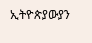ኢትዮጵያውያን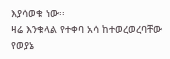እያሳወቁ ነው፡፡
ዛሬ እንቁላል የተቀባ አሳ ከተወረወረባቸው የወያኔ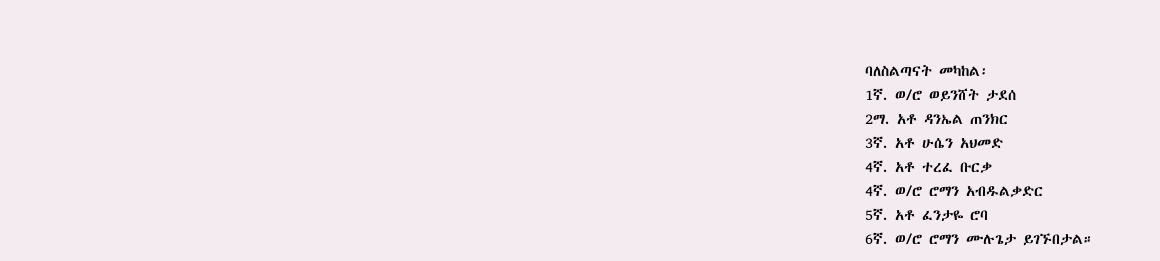ባለስልጣናት መካከል፡
1ኛ. ወ/ሮ ወይንሸት ታደሰ
2ማ. አቶ ዳንኤል ጠንክር
3ኛ. አቶ ሁሴን አህመድ
4ኛ. አቶ ተረፈ ቡርቃ
4ኛ. ወ/ሮ ሮማን አብዱልቃድር
5ኛ. አቶ ፈንታዬ ሮባ
6ኛ. ወ/ሮ ሮማን ሙሉጌታ ይገኙበታል።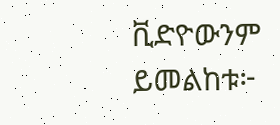ቪድዮውንም ይመልከቱ፦